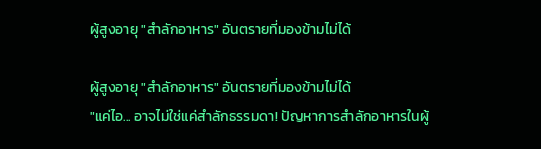ผู้สูงอายุ "สำลักอาหาร" อันตรายที่มองข้ามไม่ได้

ผู้สูงอายุ "สำลักอาหาร" อันตรายที่มองข้ามไม่ได้
"แค่ไอ... อาจไม่ใช่แค่สำลักธรรมดา! ปัญหาการสำลักอาหารในผู้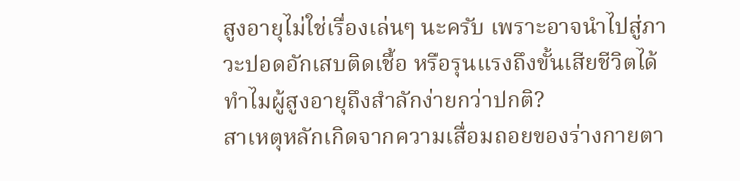สูงอายุไม่ใช่เรื่องเล่นๆ นะครับ เพราะอาจนำไปสู่ภาวะปอดอักเสบติดเชื้อ หรือรุนแรงถึงขั้นเสียชีวิตได้
ทำไมผู้สูงอายุถึงสำลักง่ายกว่าปกติ?
สาเหตุหลักเกิดจากความเสื่อมถอยของร่างกายตา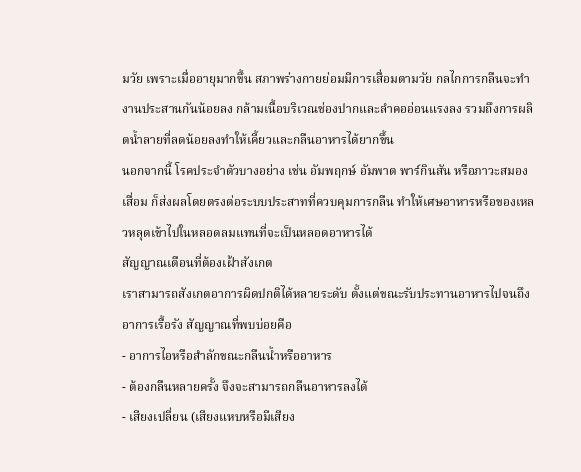มวัย เพราะเมื่ออายุมากขึ้น สภาพร่างกายย่อมมีการเสื่อมตามวัย กลไกการกลืนจะทำงานประสานกันน้อยลง กล้ามเนื้อบริเวณช่องปากและลำคออ่อนแรงลง รวมถึงการผลิตน้ำลายที่ลดน้อยลงทำให้เคี้ยวและกลืนอาหารได้ยากขึ้น
นอกจากนี้ โรคประจำตัวบางอย่าง เช่น อัมพฤกษ์ อัมพาต พาร์กินสัน หรือภาวะสมองเสื่อม ก็ส่งผลโดยตรงต่อระบบประสาทที่ควบคุมการกลืน ทำให้เศษอาหารหรือของเหลวหลุดเข้าไปในหลอดลมแทนที่จะเป็นหลอดอาหารได้
สัญญาณเตือนที่ต้องเฝ้าสังเกต
เราสามารถสังเกตอาการผิดปกติได้หลายระดับ ตั้งแต่ขณะรับประทานอาหารไปจนถึงอาการเรื้อรัง สัญญาณที่พบบ่อยคือ
- อาการไอหรือสำลักขณะกลืนน้ำหรืออาหาร
- ต้องกลืนหลายครั้ง จึงจะสามารถกลืนอาหารลงได้
- เสียงเปลี่ยน (เสียงแหบหรือมีเสียง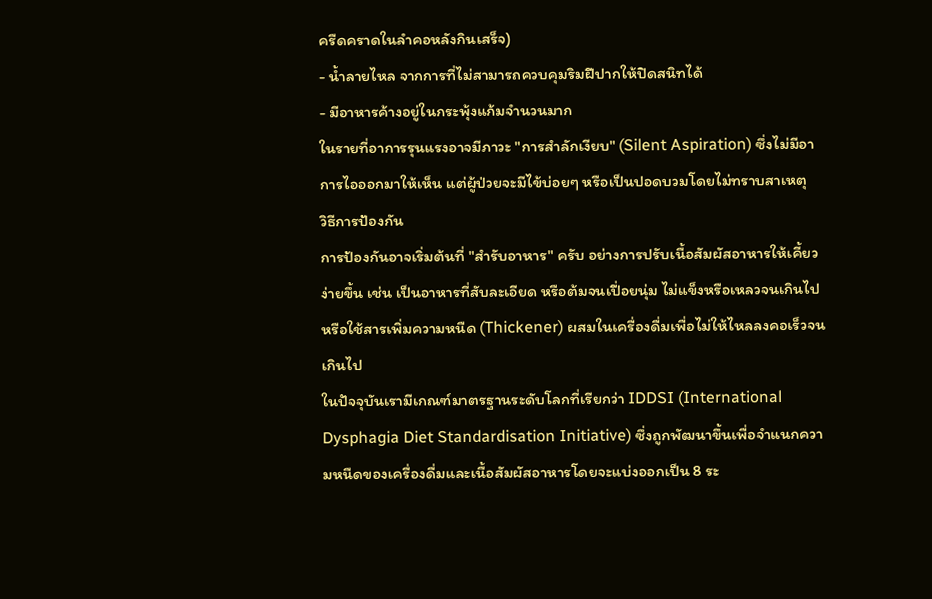ครืดคราดในลำคอหลังกินเสร็จ)
- น้ำลายไหล จากการที่ไม่สามารถควบคุมริมฝีปากให้ปิดสนิทได้
- มีอาหารค้างอยู่ในกระพุ้งแก้มจำนวนมาก
ในรายที่อาการรุนแรงอาจมีภาวะ "การสำลักเงียบ" (Silent Aspiration) ซึ่งไม่มีอาการไอออกมาให้เห็น แต่ผู้ป่วยจะมีไข้บ่อยๆ หรือเป็นปอดบวมโดยไม่ทราบสาเหตุ
วิธีการป้องกัน
การป้องกันอาจเริ่มต้นที่ "สำรับอาหาร" ครับ อย่างการปรับเนื้อสัมผัสอาหารให้เคี้ยวง่ายขึ้น เช่น เป็นอาหารที่สับละเอียด หรือต้มจนเปื่อยนุ่ม ไม่แข็งหรือเหลวจนเกินไป หรือใช้สารเพิ่มความหนืด (Thickener) ผสมในเครื่องดื่มเพื่อไม่ให้ไหลลงคอเร็วจนเกินไป
ในปัจจุบันเรามีเกณฑ์มาตรฐานระดับโลกที่เรียกว่า IDDSI (International Dysphagia Diet Standardisation Initiative) ซึ่งถูกพัฒนาขึ้นเพื่อจำแนกความหนืดของเครื่องดื่มและเนื้อสัมผัสอาหารโดยจะแบ่งออกเป็น 8 ระ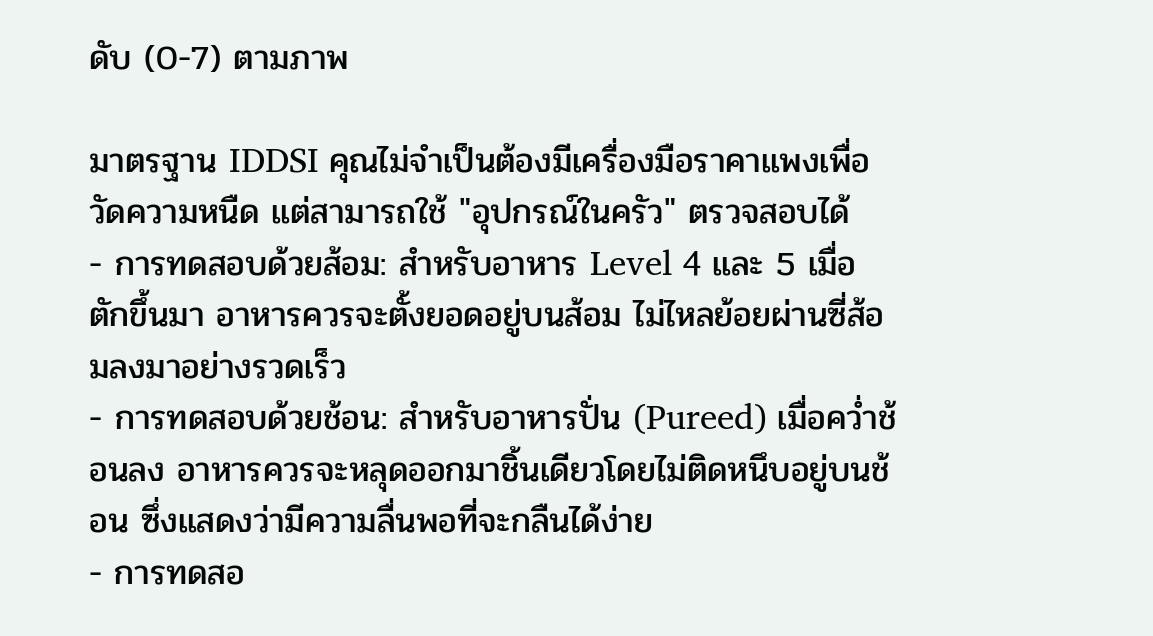ดับ (0-7) ตามภาพ

มาตรฐาน IDDSI คุณไม่จำเป็นต้องมีเครื่องมือราคาแพงเพื่อวัดความหนืด แต่สามารถใช้ "อุปกรณ์ในครัว" ตรวจสอบได้
- การทดสอบด้วยส้อม: สำหรับอาหาร Level 4 และ 5 เมื่อตักขึ้นมา อาหารควรจะตั้งยอดอยู่บนส้อม ไม่ไหลย้อยผ่านซี่ส้อมลงมาอย่างรวดเร็ว
- การทดสอบด้วยช้อน: สำหรับอาหารปั่น (Pureed) เมื่อคว่ำช้อนลง อาหารควรจะหลุดออกมาชิ้นเดียวโดยไม่ติดหนึบอยู่บนช้อน ซึ่งแสดงว่ามีความลื่นพอที่จะกลืนได้ง่าย
- การทดสอ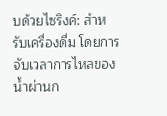บด้วยไซริงค์: สำหรับเครื่องดื่ม โดยการจับเวลาการไหลของน้ำผ่านก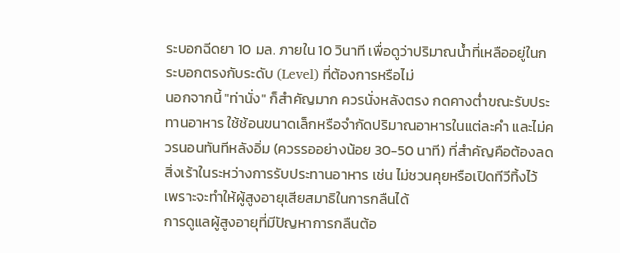ระบอกฉีดยา 10 มล. ภายใน 10 วินาที เพื่อดูว่าปริมาณน้ำที่เหลืออยู่ในกระบอกตรงกับระดับ (Level) ที่ต้องการหรือไม่
นอกจากนี้ "ท่านั่ง" ก็สำคัญมาก ควรนั่งหลังตรง กดคางต่ำขณะรับประทานอาหาร ใช้ช้อนขนาดเล็กหรือจำกัดปริมาณอาหารในแต่ละคำ และไม่ควรนอนทันทีหลังอิ่ม (ควรรออย่างน้อย 30-50 นาที) ที่สำคัญคือต้องลดสิ่งเร้าในระหว่างการรับประทานอาหาร เช่น ไม่ชวนคุยหรือเปิดทีวีทิ้งไว้ เพราะจะทำให้ผู้สูงอายุเสียสมาธิในการกลืนได้
การดูแลผู้สูงอายุที่มีปัญหาการกลืนต้อ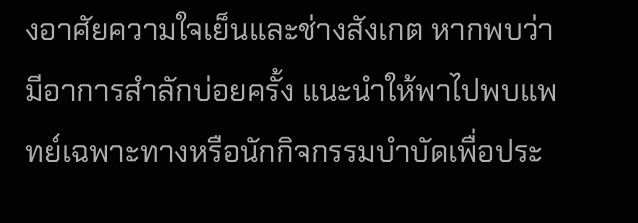งอาศัยความใจเย็นและช่างสังเกต หากพบว่ามีอาการสำลักบ่อยครั้ง แนะนำให้พาไปพบแพทย์เฉพาะทางหรือนักกิจกรรมบำบัดเพื่อประ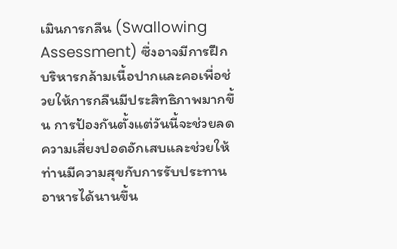เมินการกลืน (Swallowing Assessment) ซึ่งอาจมีการฝึกบริหารกล้ามเนื้อปากและคอเพื่อช่วยให้การกลืนมีประสิทธิภาพมากขึ้น การป้องกันตั้งแต่วันนี้จะช่วยลดความเสี่ยงปอดอักเสบและช่วยให้ท่านมีความสุขกับการรับประทานอาหารได้นานขึ้น